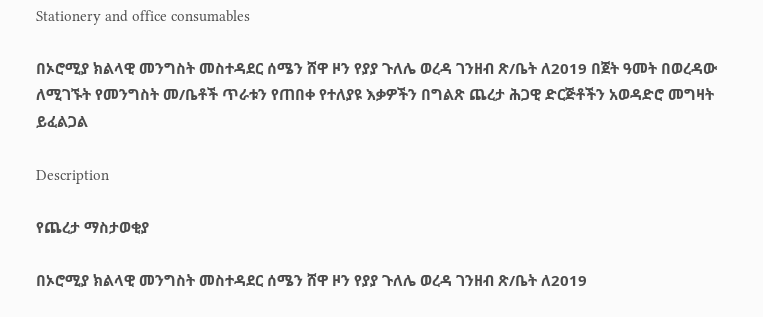Stationery and office consumables

በኦሮሚያ ክልላዊ መንግስት መስተዳደር ሰሜን ሸዋ ዞን የያያ ጉለሌ ወረዳ ገንዘብ ጽ/ቤት ለ2019 በጀት ዓመት በወረዳው ለሚገኙት የመንግስት መ/ቤቶች ጥራቱን የጠበቀ የተለያዩ እቃዎችን በግልጽ ጨረታ ሕጋዊ ድርጅቶችን አወዳድሮ መግዛት ይፈልጋል

Description

የጨረታ ማስታወቂያ

በኦሮሚያ ክልላዊ መንግስት መስተዳደር ሰሜን ሸዋ ዞን የያያ ጉለሌ ወረዳ ገንዘብ ጽ/ቤት ለ2019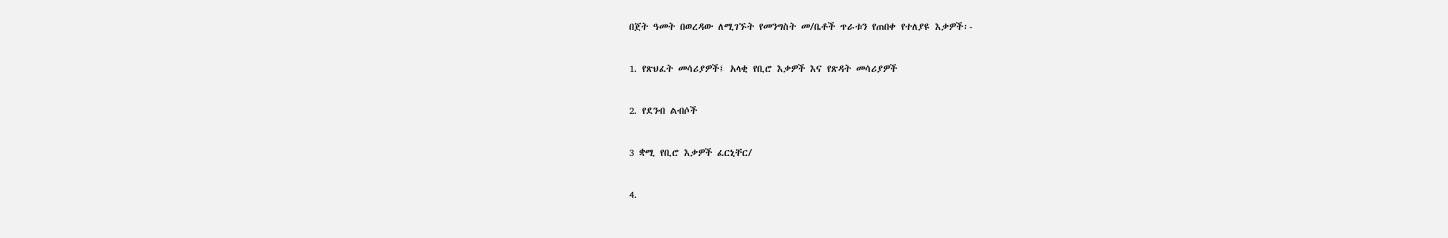በጀት ዓመት በወረዳው ለሚገኙት የመንግስት መ/ቤቶች ጥራቱን የጠበቀ የተለያዩ እቃዎች፡-

1. የጽህፈት መሳሪያዎች፤ አላቂ የቢሮ እቃዎች እና የጽዳት መሳሪያዎች

2. የደንብ ልብሶች

3 ቋሚ የቢሮ እቃዎች ፈርኒቸር/

4.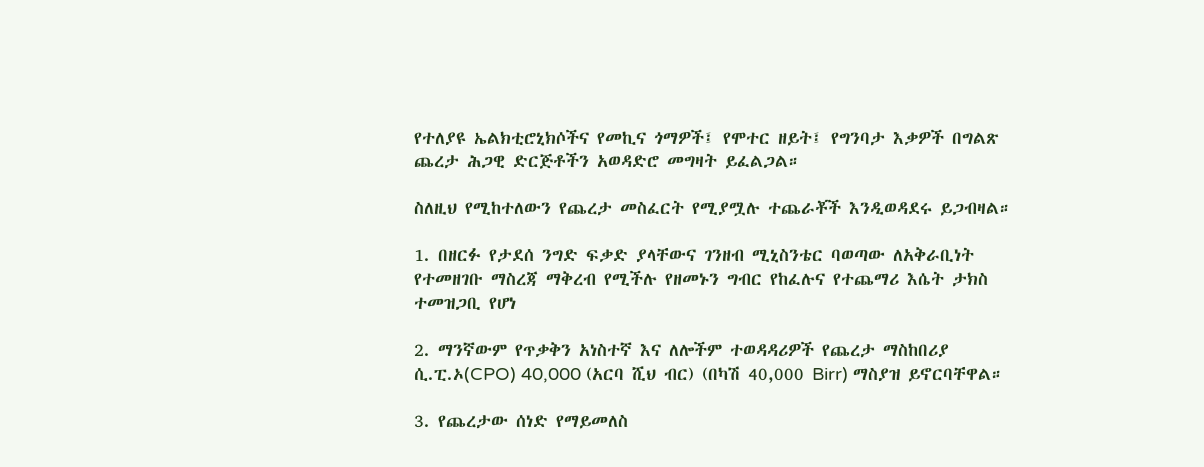የተለያዩ ኤልክቲሮኒክሶችና የመኪና ጎማዎች፤ የሞተር ዘይት፤ የግንባታ እቃዎች በግልጽ ጨረታ ሕጋዊ ድርጅቶችን አወዳድሮ መግዛት ይፈልጋል።

ስለዚህ የሚከተለውን የጨረታ መስፈርት የሚያሟሉ ተጨራቾች እንዲወዳደሩ ይጋብዛል።

1. በዘርፉ የታደሰ ንግድ ፍቃድ ያላቸውና ገንዘብ ሚኒስንቴር ባወጣው ለአቅራቢነት የተመዘገቡ ማስረጃ ማቅረብ የሚችሉ የዘመኑን ግብር የከፈሉና የተጨማሪ እሴት ታክስ ተመዝጋቢ የሆነ

2. ማንኛውም የጥቃቅን አነስተኛ እና ለሎችም ተወዳዳሪዎች የጨረታ ማስከበሪያ ሲ.ፒ.ኦ(CPO) 40,000 (አርባ ሺህ ብር) (በካሽ 40,000 Birr) ማስያዝ ይኖርባቸዋል።

3. የጨረታው ሰነድ የማይመለስ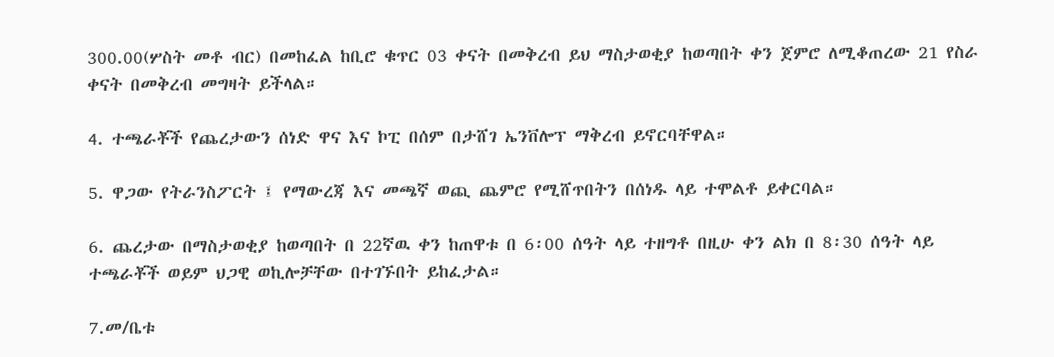300.00(ሦስት መቶ ብር) በመከፈል ከቢሮ ቁጥር 03 ቀናት በመቅረብ ይህ ማስታወቂያ ከወጣበት ቀን ጀምሮ ለሚቆጠረው 21 የስራ ቀናት በመቅረብ መግዛት ይችላል።

4. ተጫራቾች የጨረታውን ሰነድ ዋና እና ኮፒ በሰም በታሸገ ኤንቨሎፕ ማቅረብ ይኖርባቸዋል።

5. ዋጋው የትራንስፖርት ፤ የማውረጃ እና መጫኛ ወጪ ጨምሮ የሚሸጥበትን በሰነዱ ላይ ተሞልቶ ይቀርባል።

6. ጨረታው በማስታወቂያ ከወጣበት በ 22ኛዉ ቀን ከጠዋቱ በ 6፡00 ሰዓት ላይ ተዘግቶ በዚሁ ቀን ልክ በ 8፡30 ሰዓት ላይ ተጫራቾች ወይም ህጋዊ ወኪሎቻቸው በተገኙበት ይከፈታል።

7.መ/ቤቱ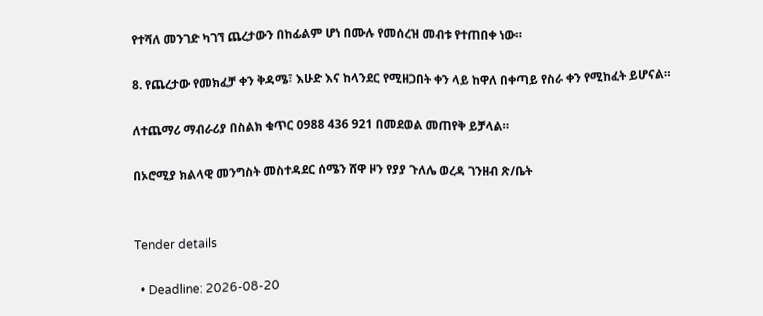የተሻለ መንገድ ካገኘ ጨረታውን በከፊልም ሆነ በሙሉ የመሰረዝ መብቱ የተጠበቀ ነው።

8. የጨረታው የመክፈቻ ቀን ቅዳሜ፣ እሁድ እና ከላንደር የሚዘጋበት ቀን ላይ ከዋለ በቀጣይ የስራ ቀን የሚከፈት ይሆናል።

ለተጨማሪ ማብራሪያ በስልክ ቁጥር 0988 436 921 በመደወል መጠየቅ ይቻላል።

በኦሮሚያ ክልላዊ መንግስት መስተዳደር ሰሜን ሸዋ ዞን የያያ ጉለሌ ወረዳ ገንዘብ ጽ/ቤት


Tender details

  • Deadline: 2026-08-20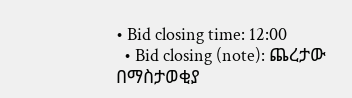• Bid closing time: 12:00
  • Bid closing (note): ጨረታው በማስታወቂያ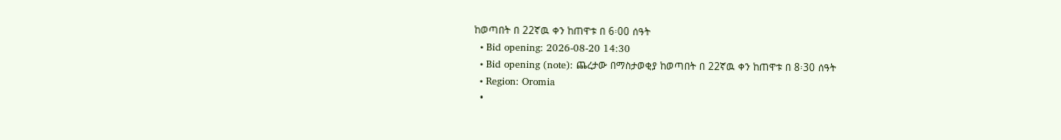ከወጣበት በ 22ኛዉ ቀን ከጠዋቱ በ 6፡00 ሰዓት
  • Bid opening: 2026-08-20 14:30
  • Bid opening (note): ጨረታው በማስታወቂያ ከወጣበት በ 22ኛዉ ቀን ከጠዋቱ በ 8፡30 ሰዓት
  • Region: Oromia
  •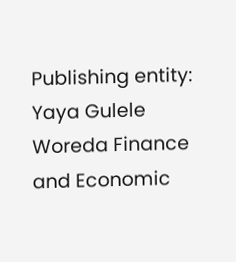Publishing entity: Yaya Gulele Woreda Finance and Economic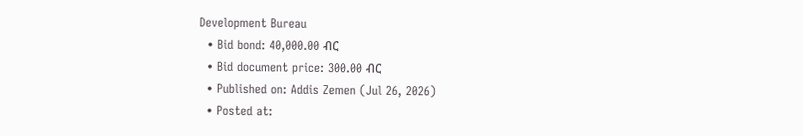Development Bureau
  • Bid bond: 40,000.00 ብር
  • Bid document price: 300.00 ብር
  • Published on: Addis Zemen (Jul 26, 2026)
  • Posted at: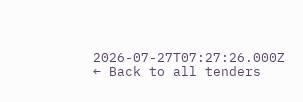2026-07-27T07:27:26.000Z
← Back to all tenders